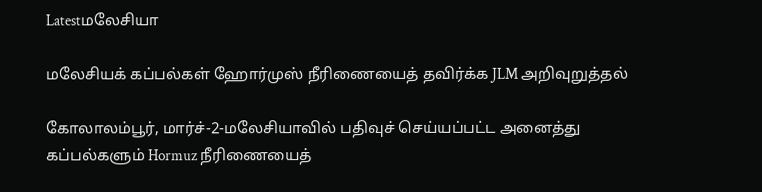Latestமலேசியா

மலேசியக் கப்பல்கள் ஹோர்முஸ் நீரிணையைத் தவிர்க்க JLM அறிவுறுத்தல்

கோலாலம்பூர், மார்ச்-2-மலேசியாவில் பதிவுச் செய்யப்பட்ட அனைத்து கப்பல்களும் Hormuz நீரிணையைத்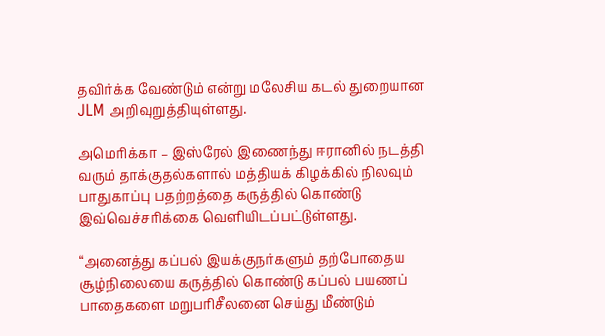தவிர்க்க வேண்டும் என்று மலேசிய கடல் துறையான JLM அறிவுறுத்தியுள்ளது.

அமெரிக்கா – இஸ்ரேல் இணைந்து ஈரானில் நடத்தி வரும் தாக்குதல்களால் மத்தியக் கிழக்கில் நிலவும் பாதுகாப்பு பதற்றத்தை கருத்தில் கொண்டு இவ்வெச்சரிக்கை வெளியிடப்பட்டுள்ளது.

“அனைத்து கப்பல் இயக்குநர்களும் தற்போதைய சூழ்நிலையை கருத்தில் கொண்டு கப்பல் பயணப் பாதைகளை மறுபரிசீலனை செய்து மீண்டும்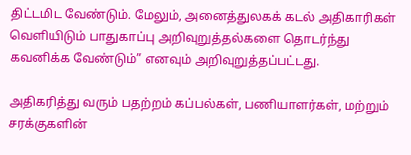திட்டமிட வேண்டும். மேலும், அனைத்துலகக் கடல் அதிகாரிகள் வெளியிடும் பாதுகாப்பு அறிவுறுத்தல்களை தொடர்ந்து கவனிக்க வேண்டும்” எனவும் அறிவுறுத்தப்பட்டது.

அதிகரித்து வரும் பதற்றம் கப்பல்கள், பணியாளர்கள், மற்றும் சரக்குகளின்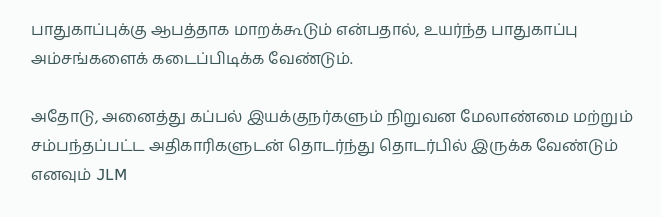பாதுகாப்புக்கு ஆபத்தாக மாறக்கூடும் என்பதால், உயர்ந்த பாதுகாப்பு அம்சங்களைக் கடைப்பிடிக்க வேண்டும்.

அதோடு, அனைத்து கப்பல் இயக்குநர்களும் நிறுவன மேலாண்மை மற்றும் சம்பந்தப்பட்ட அதிகாரிகளுடன் தொடர்ந்து தொடர்பில் இருக்க வேண்டும் எனவும் JLM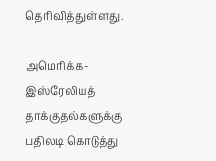தெரிவித்துள்ளது.

அமெரிக்க-இஸ்ரேலியத் தாக்குதல்களுக்கு பதிலடி கொடுத்து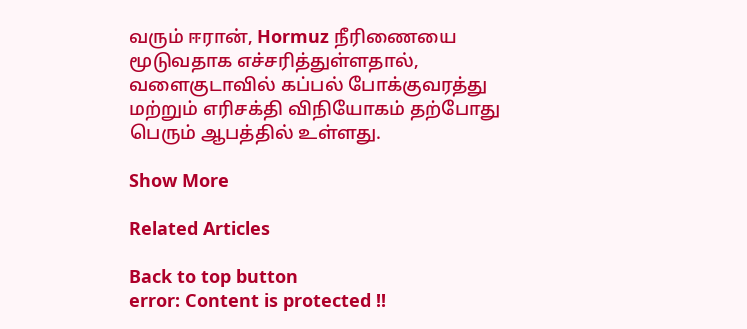வரும் ஈரான், Hormuz நீரிணையை மூடுவதாக எச்சரித்துள்ளதால், வளைகுடாவில் கப்பல் போக்குவரத்து மற்றும் எரிசக்தி விநியோகம் தற்போது பெரும் ஆபத்தில் உள்ளது.

Show More

Related Articles

Back to top button
error: Content is protected !!